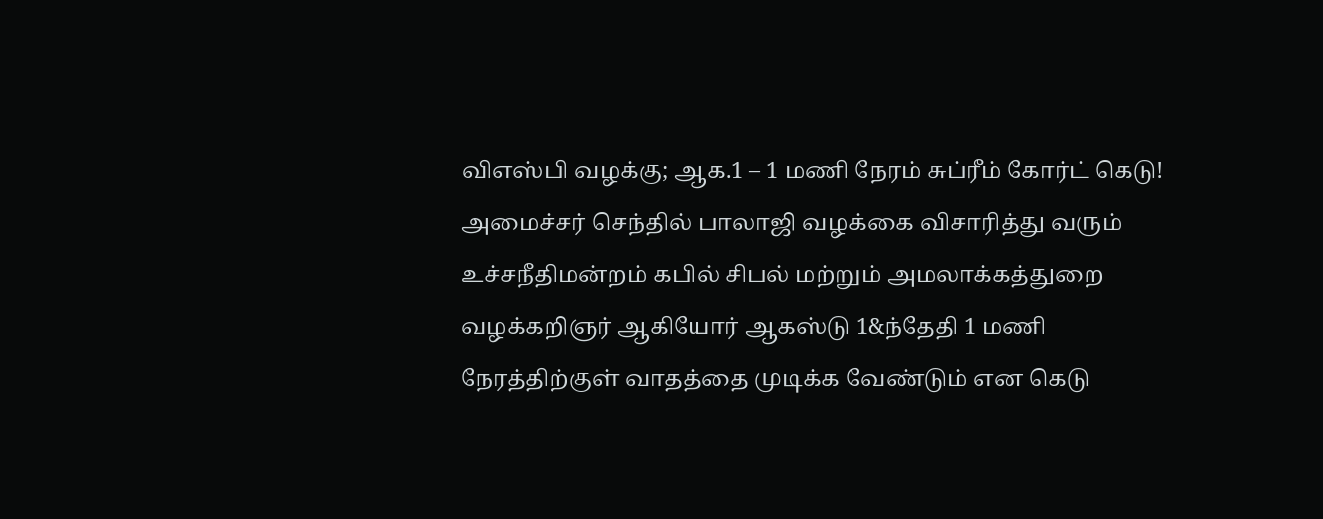விஎஸ்பி வழக்கு; ஆக.1 – 1 மணி நேரம் சுப்ரீம் கோர்ட் கெடு!
அமைச்சர் செந்தில் பாலாஜி வழக்கை விசாரித்து வரும் உச்சநீதிமன்றம் கபில் சிபல் மற்றும் அமலாக்கத்துறை வழக்கறிஞர் ஆகியோர் ஆகஸ்டு 1&ந்தேதி 1 மணி நேரத்திற்குள் வாதத்தை முடிக்க வேண்டும் என கெடு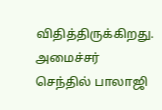விதித்திருக்கிறது. அமைச்சர் செந்தில் பாலாஜி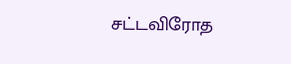சட்டவிரோத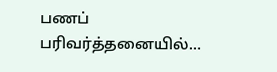பணப் பரிவர்த்தனையில்…